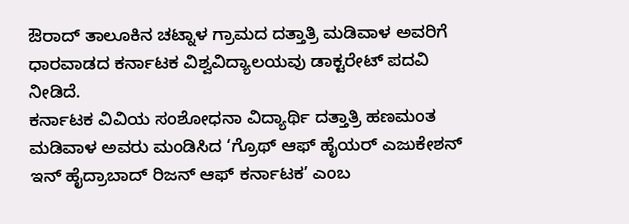ಔರಾದ್ ತಾಲೂಕಿನ ಚಟ್ನಾಳ ಗ್ರಾಮದ ದತ್ತಾತ್ರಿ ಮಡಿವಾಳ ಅವರಿಗೆ ಧಾರವಾಡದ ಕರ್ನಾಟಕ ವಿಶ್ವವಿದ್ಯಾಲಯವು ಡಾಕ್ಟರೇಟ್ ಪದವಿ ನೀಡಿದೆ.
ಕರ್ನಾಟಕ ವಿವಿಯ ಸಂಶೋಧನಾ ವಿದ್ಯಾರ್ಥಿ ದತ್ತಾತ್ರಿ ಹಣಮಂತ ಮಡಿವಾಳ ಅವರು ಮಂಡಿಸಿದ ‘ಗ್ರೊಥ್ ಆಫ್ ಹೈಯರ್ ಎಜುಕೇಶನ್ ಇನ್ ಹೈದ್ರಾಬಾದ್ ರಿಜನ್ ಆಫ್ ಕರ್ನಾಟಕ’ ಎಂಬ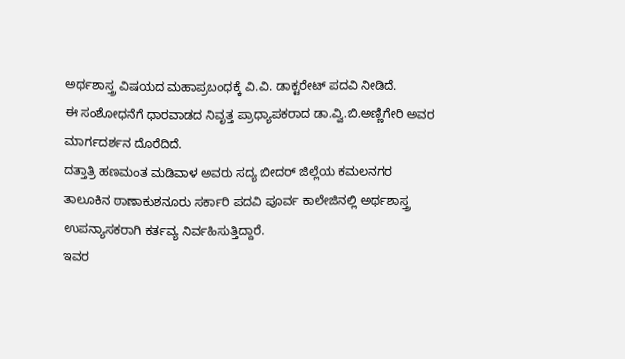ಅರ್ಥಶಾಸ್ತ್ರ ವಿಷಯದ ಮಹಾಪ್ರಬಂಧಕ್ಕೆ ವಿ.ವಿ. ಡಾಕ್ಟರೇಟ್ ಪದವಿ ನೀಡಿದೆ.
ಈ ಸಂಶೋಧನೆಗೆ ಧಾರವಾಡದ ನಿವೃತ್ತ ಪ್ರಾಧ್ಯಾಪಕರಾದ ಡಾ.ವ್ವಿ.ಬಿ.ಅಣ್ಣಿಗೇರಿ ಅವರ ಮಾರ್ಗದರ್ಶನ ದೊರೆದಿದೆ.
ದತ್ತಾತ್ರಿ ಹಣಮಂತ ಮಡಿವಾಳ ಅವರು ಸದ್ಯ ಬೀದರ್ ಜಿಲ್ಲೆಯ ಕಮಲನಗರ ತಾಲೂಕಿನ ಠಾಣಾಕುಶನೂರು ಸರ್ಕಾರಿ ಪದವಿ ಪೂರ್ವ ಕಾಲೇಜಿನಲ್ಲಿ ಅರ್ಥಶಾಸ್ತ್ರ ಉಪನ್ಯಾಸಕರಾಗಿ ಕರ್ತವ್ಯ ನಿರ್ವಹಿಸುತ್ತಿದ್ದಾರೆ.
ಇವರ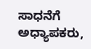ಸಾಧನೆಗೆ ಅಧ್ಯಾಪಕರು,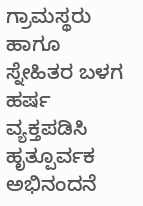ಗ್ರಾಮಸ್ಥರು ಹಾಗೂ ಸ್ನೇಹಿತರ ಬಳಗ ಹರ್ಷ ವ್ಯಕ್ತಪಡಿಸಿ ಹೃತ್ಪೂರ್ವಕ ಅಭಿನಂದನೆ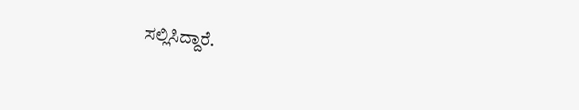ಸಲ್ಲಿಸಿದ್ದಾರೆ.